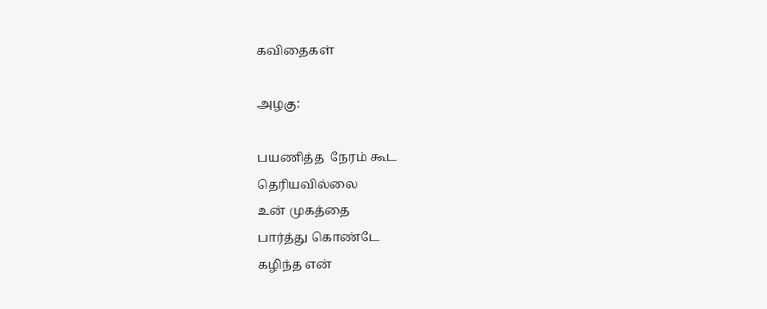கவிதைகள்

அழகு:

பயணித்த  நேரம் கூட
தெரியவில்லை
உன் முகத்தை
பார்த்து கொண்டே
கழிந்த என்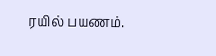ரயில் பயணம்.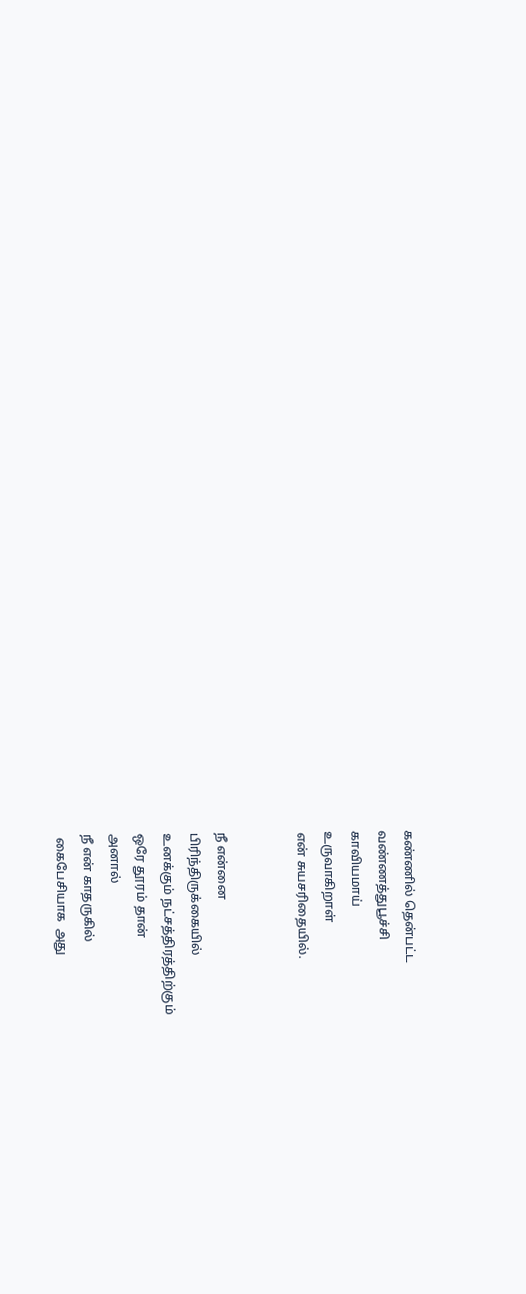கண்ணில் தென்பட்ட
வண்ணத்துபூச்சி
காவியமாய்
உருவாகிறாள்
என் சுயசரிதையில்.


நீ என்னை
பிரிந்திருக்கையில்
உனக்கும் நட்சத்திரத்திற்கும்
ஒரே தூரம் தான்
அனால்
நீ என் காதருகில்
 கைபேசியாக  அது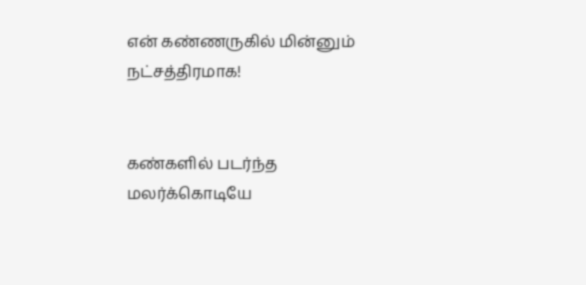என் கண்ணருகில் மின்னும்
நட்சத்திரமாக!


கண்களில் படர்ந்த
மலர்க்கொடியே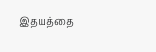இதயத்தை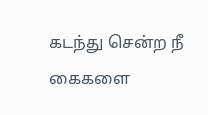கடந்து சென்ற நீ
கைகளை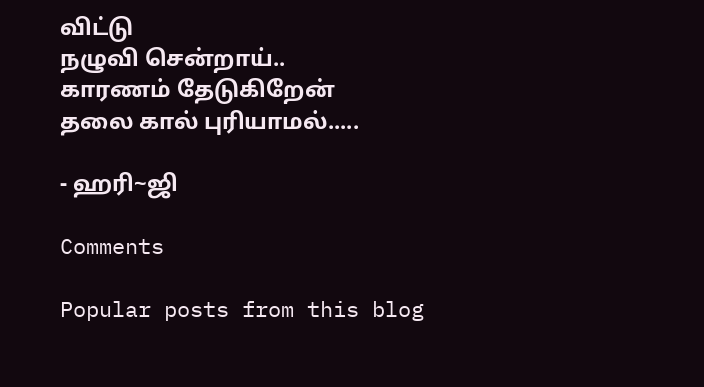விட்டு
நழுவி சென்றாய்..
காரணம் தேடுகிறேன்
தலை கால் புரியாமல்.....

- ஹரி~ஜி

Comments

Popular posts from this blog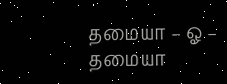தமையா – ஓ – தமையா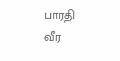பாரதி வீர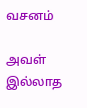வசனம்

அவள் இல்லாத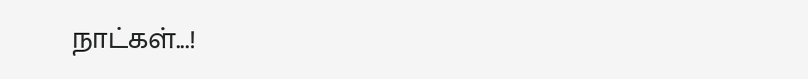நாட்கள்...!